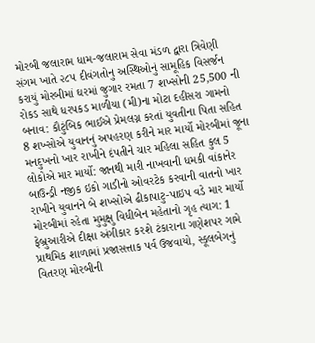મોરબી જલારામ ધામ-જલારામ સેવા મંડળ દ્વારા ત્રિવેણી સંગમ ખાતે ૨૮૫ દીવંગતોનુ અસ્થિઓનું સામૂહિક વિસર્જન કરાયું મોરબીમાં ઘરમાં જુગાર રમતા 7 શખ્સોની 25,500 ની રોકડ સાથે ધરપકડ માળીયા (મી)ના મોટા દહીસરા ગામનો બનાવ: કૌટુંબિક ભાઈએ પ્રેમલગ્ન કરતાં યુવતીના પિતા સહિત 8 શખ્સોએ યુવાનનું અપહરણ કરીને માર માર્યો મોરબીમાં જૂના મનદુખનો ખાર રાખીને દંપતીને ચાર મહિલા સહિત કુલ 5 લોકોએ માર માર્યો: જાનથી મારી નાખવાની ધમકી વાંકાનેર બાઉન્ડ્રી નજીક ઇકો ગાડીનો ઓવરટેક કરવાની વાતનો ખાર રાખીને યુવાનને બે શખ્સોએ ઢીકાપાટુ-પાઇપ વડે માર માર્યો મોરબીમાં રહેતા મુમુક્ષુ વિધીબેન મહેતાનો ગૃહ ત્યાગ: 1 ફેબ્રુઆરીએ દીક્ષા અંગીકાર કરશે ટંકારાના ગણેશપર ગામે પ્રાથમિક શાળામાં પ્રજાસત્તાક પર્વ ઉજવાયો, સ્કૂલબેગનું વિતરણ મોરબીની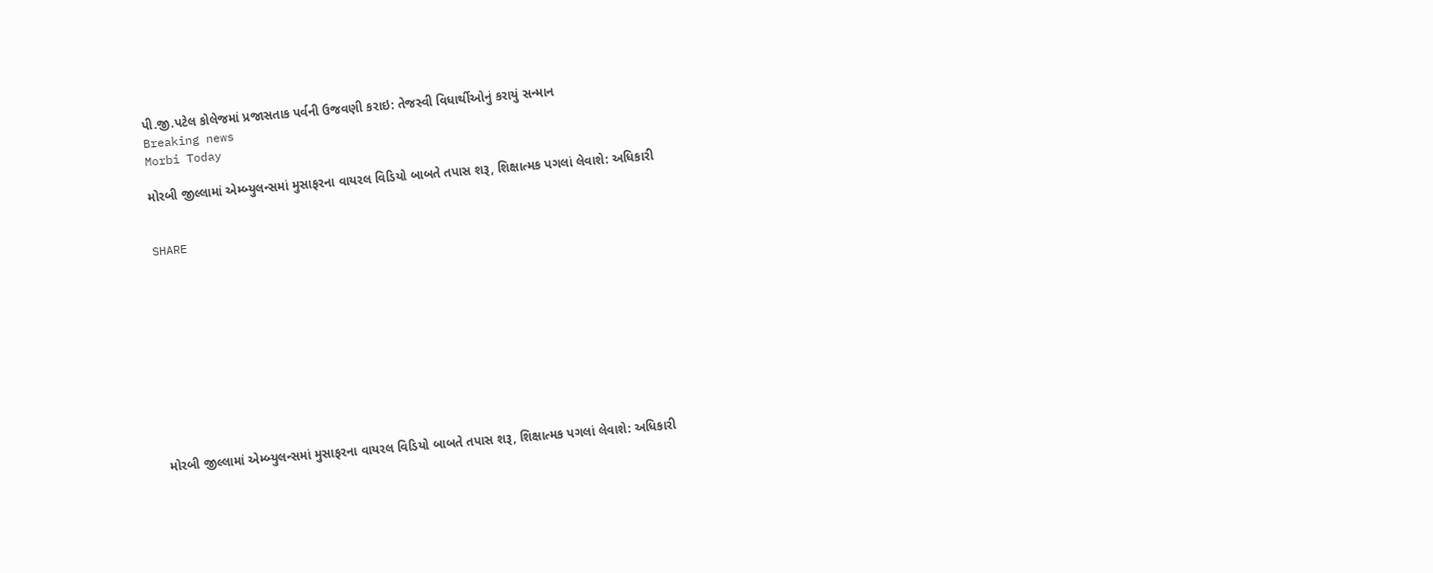પી.જી.પટેલ કોલેજમાં પ્રજાસતાક પર્વની ઉજવણી કરાઇ: તેજસ્વી વિધાર્થીઓનું કરાયું સન્માન
Breaking news
Morbi Today

મોરબી જીલ્લામાં એમ્બ્યુલન્સમાં મુસાફરના વાયરલ વિડિયો બાબતે તપાસ શરૂ, શિક્ષાત્મક પગલાં લેવાશે: અધિકારી


SHARE











મોરબી જીલ્લામાં એમ્બ્યુલન્સમાં મુસાફરના વાયરલ વિડિયો બાબતે તપાસ શરૂ, શિક્ષાત્મક પગલાં લેવાશે: અધિકારી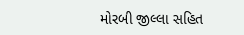મોરબી જીલ્લા સહિત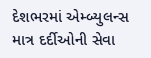દેશભરમાં એમ્બ્યુલન્સ માત્ર દર્દીઓની સેવા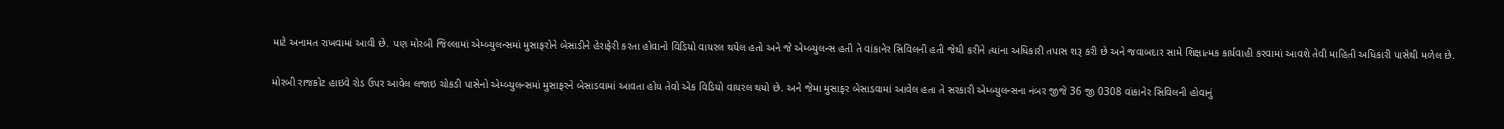માટે અનામત રાખવામાં આવી છે. પણ મોરબી જિલ્લામાં એમ્બ્યુલન્સમાં મુસાફરોને બેસાડીને હેરાફેરી કરતા હોવાનો વિડિયો વાયરલ થયેલ હતો અને જે એમ્બ્યુલન્સ હતી તે વાંકાનેર સિવિલની હતી જેથી કરીને ત્યાંના અધિકારી તપાસ શરૂ કરી છે અને જવાબદાર સામે શિક્ષાત્મક કાર્યવાહી કરવામાં આવશે તેવી માહિતી અધિકારી પાસેથી મળેલ છે.

મોરબી રાજકોટ હાઇવે રોડ ઉપર આવેલ લજાઇ ચોકડી પાસેનો એમ્બ્યુલન્સમાં મુસાફરને બેસાડવામાં આવતા હોય તેવો એક વિડિયો વાયરલ થયો છે. અને જેમા મુસાફર બેસાડવામાં આવેલ હતા તે સરકારી એમ્બ્યુલન્સના નંબર જીજે 36 જી 0308 વાંકાનેર સિવિલની હોવાનું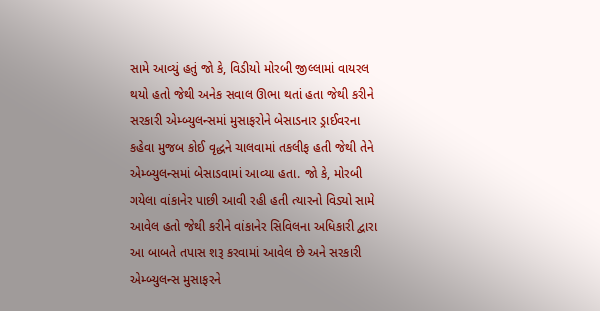સામે આવ્યું હતું જો કે, વિડીયો મોરબી જીલ્લામાં વાયરલ થયો હતો જેથી અનેક સવાલ ઊભા થતાં હતા જેથી કરીને સરકારી એમ્બ્યુલન્સમાં મુસાફરોને બેસાડનાર ડ્રાઈવરના કહેવા મુજબ કોઈ વૃદ્ધને ચાલવામાં તકલીફ હતી જેથી તેને એમ્બ્યુલન્સમાં બેસાડવામાં આવ્યા હતા. જો કે, મોરબી ગયેલા વાંકાનેર પાછી આવી રહી હતી ત્યારનો વિડ્યો સામે આવેલ હતો જેથી કરીને વાંકાનેર સિવિલના અધિકારી દ્વારા આ બાબતે તપાસ શરૂ કરવામાં આવેલ છે અને સરકારી એમ્બ્યુલન્સ મુસાફરને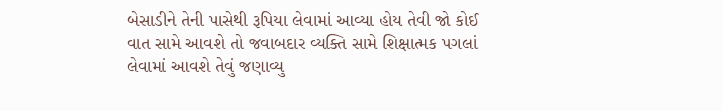બેસાડીને તેની પાસેથી રૂપિયા લેવામાં આવ્યા હોય તેવી જો કોઈ વાત સામે આવશે તો જવાબદાર વ્યક્તિ સામે શિક્ષાત્મક પગલાં લેવામાં આવશે તેવું જણાવ્યુ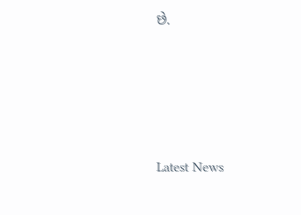છે.






Latest News